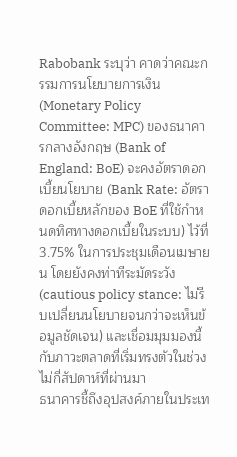Rabobank ระบุว่า คาดว่าคณะกรรมการนโยบายการเงิน (Monetary Policy Committee: MPC) ของธนาคารกลางอังกฤษ (Bank of England: BoE) จะคงอัตราดอกเบี้ยนโยบาย (Bank Rate: อัตราดอกเบี้ยหลักของ BoE ที่ใช้กำหนดทิศทางดอกเบี้ยในระบบ) ไว้ที่ 3.75% ในการประชุมเดือนเมษายน โดยยังคงท่าทีระมัดระวัง (cautious policy stance: ไม่รีบเปลี่ยนนโยบายจนกว่าจะเห็นข้อมูลชัดเจน) และเชื่อมมุมมองนี้กับภาวะตลาดที่เริ่มทรงตัวในช่วงไม่กี่สัปดาห์ที่ผ่านมา
ธนาคารชี้ถึงอุปสงค์ภายในประเท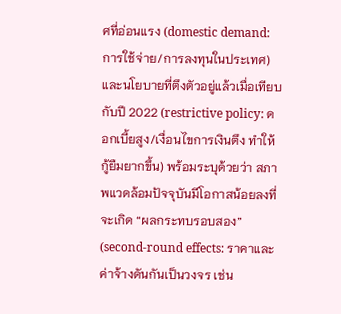ศที่อ่อนแรง (domestic demand: การใช้จ่าย/การลงทุนในประเทศ) และนโยบายที่ตึงตัวอยู่แล้วเมื่อเทียบกับปี 2022 (restrictive policy: ดอกเบี้ยสูง/เงื่อนไขการเงินตึง ทำให้กู้ยืมยากขึ้น) พร้อมระบุด้วยว่า สภาพแวดล้อมปัจจุบันมีโอกาสน้อยลงที่จะเกิด “ผลกระทบรอบสอง” (second-round effects: ราคาและค่าจ้างดันกันเป็นวงจร เช่น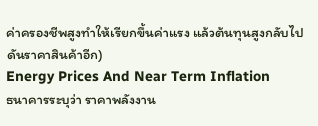ค่าครองชีพสูงทำให้เรียกขึ้นค่าแรง แล้วต้นทุนสูงกลับไปดันราคาสินค้าอีก)
Energy Prices And Near Term Inflation
ธนาคารระบุว่า ราคาพลังงาน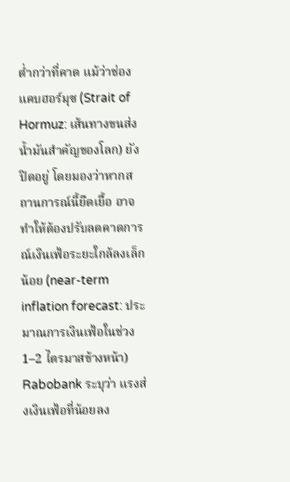ต่ำกว่าที่คาด แม้ว่าช่องแคบฮอร์มุซ (Strait of Hormuz: เส้นทางขนส่งน้ำมันสำคัญของโลก) ยังปิดอยู่ โดยมองว่าหากสถานการณ์นี้ยืดเยื้อ อาจทำให้ต้องปรับลดคาดการณ์เงินเฟ้อระยะใกล้ลงเล็กน้อย (near-term inflation forecast: ประมาณการเงินเฟ้อในช่วง 1–2 ไตรมาสข้างหน้า)
Rabobank ระบุว่า แรงส่งเงินเฟ้อที่น้อยลง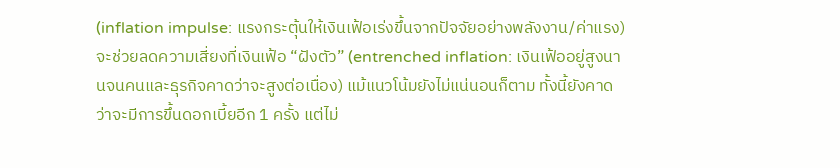(inflation impulse: แรงกระตุ้นให้เงินเฟ้อเร่งขึ้นจากปัจจัยอย่างพลังงาน/ค่าแรง) จะช่วยลดความเสี่ยงที่เงินเฟ้อ “ฝังตัว” (entrenched inflation: เงินเฟ้ออยู่สูงนานจนคนและธุรกิจคาดว่าจะสูงต่อเนื่อง) แม้แนวโน้มยังไม่แน่นอนก็ตาม ทั้งนี้ยังคาดว่าจะมีการขึ้นดอกเบี้ยอีก 1 ครั้ง แต่ไม่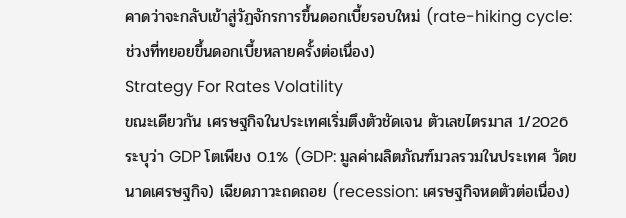คาดว่าจะกลับเข้าสู่วัฏจักรการขึ้นดอกเบี้ยรอบใหม่ (rate-hiking cycle: ช่วงที่ทยอยขึ้นดอกเบี้ยหลายครั้งต่อเนื่อง)
Strategy For Rates Volatility
ขณะเดียวกัน เศรษฐกิจในประเทศเริ่มตึงตัวชัดเจน ตัวเลขไตรมาส 1/2026 ระบุว่า GDP โตเพียง 0.1% (GDP: มูลค่าผลิตภัณฑ์มวลรวมในประเทศ วัดขนาดเศรษฐกิจ) เฉียดภาวะถดถอย (recession: เศรษฐกิจหดตัวต่อเนื่อง)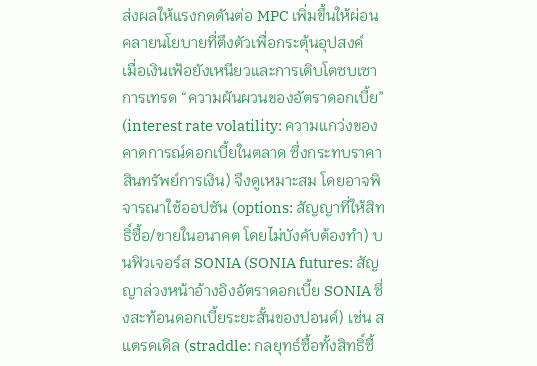ส่งผลให้แรงกดดันต่อ MPC เพิ่มขึ้นให้ผ่อนคลายนโยบายที่ตึงตัวเพื่อกระตุ้นอุปสงค์
เมื่อเงินเฟ้อยังเหนียวและการเติบโตซบเซา การเทรด “ความผันผวนของอัตราดอกเบี้ย” (interest rate volatility: ความแกว่งของคาดการณ์ดอกเบี้ยในตลาด ซึ่งกระทบราคาสินทรัพย์การเงิน) จึงดูเหมาะสม โดยอาจพิจารณาใช้ออปชัน (options: สัญญาที่ให้สิทธิ์ซื้อ/ขายในอนาคต โดยไม่บังคับต้องทำ) บนฟิวเจอร์ส SONIA (SONIA futures: สัญญาล่วงหน้าอ้างอิงอัตราดอกเบี้ย SONIA ซึ่งสะท้อนดอกเบี้ยระยะสั้นของปอนด์) เช่น สแตรดเดิล (straddle: กลยุทธ์ซื้อทั้งสิทธิ์ซื้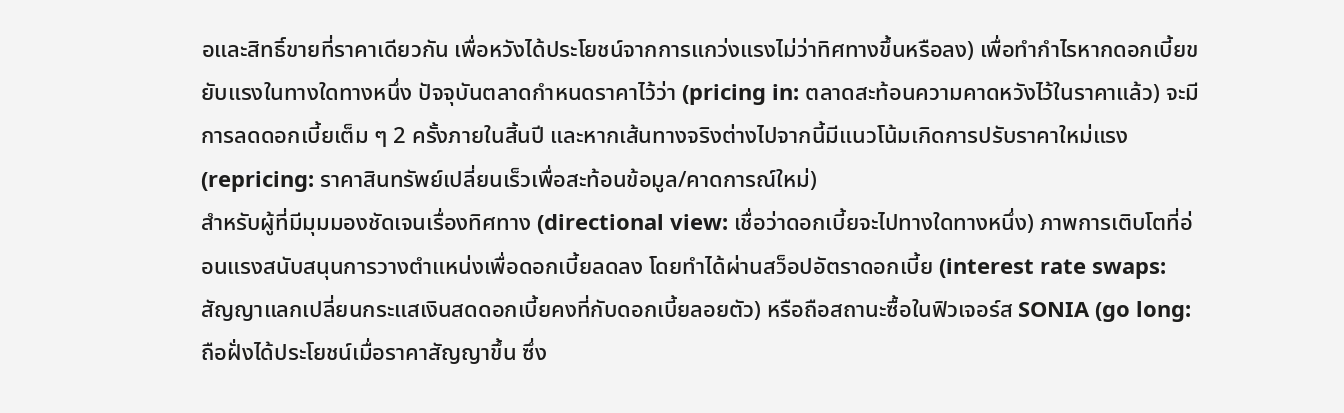อและสิทธิ์ขายที่ราคาเดียวกัน เพื่อหวังได้ประโยชน์จากการแกว่งแรงไม่ว่าทิศทางขึ้นหรือลง) เพื่อทำกำไรหากดอกเบี้ยขยับแรงในทางใดทางหนึ่ง ปัจจุบันตลาดกำหนดราคาไว้ว่า (pricing in: ตลาดสะท้อนความคาดหวังไว้ในราคาแล้ว) จะมีการลดดอกเบี้ยเต็ม ๆ 2 ครั้งภายในสิ้นปี และหากเส้นทางจริงต่างไปจากนี้มีแนวโน้มเกิดการปรับราคาใหม่แรง (repricing: ราคาสินทรัพย์เปลี่ยนเร็วเพื่อสะท้อนข้อมูล/คาดการณ์ใหม่)
สำหรับผู้ที่มีมุมมองชัดเจนเรื่องทิศทาง (directional view: เชื่อว่าดอกเบี้ยจะไปทางใดทางหนึ่ง) ภาพการเติบโตที่อ่อนแรงสนับสนุนการวางตำแหน่งเพื่อดอกเบี้ยลดลง โดยทำได้ผ่านสว็อปอัตราดอกเบี้ย (interest rate swaps: สัญญาแลกเปลี่ยนกระแสเงินสดดอกเบี้ยคงที่กับดอกเบี้ยลอยตัว) หรือถือสถานะซื้อในฟิวเจอร์ส SONIA (go long: ถือฝั่งได้ประโยชน์เมื่อราคาสัญญาขึ้น ซึ่ง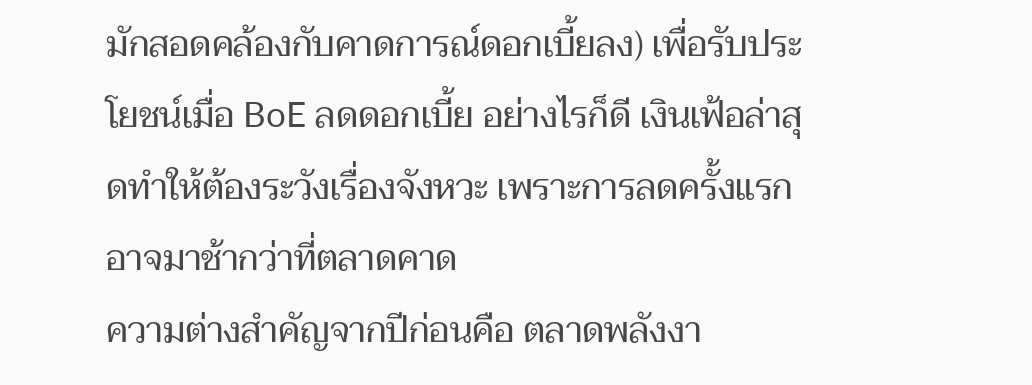มักสอดคล้องกับคาดการณ์ดอกเบี้ยลง) เพื่อรับประโยชน์เมื่อ BoE ลดดอกเบี้ย อย่างไรก็ดี เงินเฟ้อล่าสุดทำให้ต้องระวังเรื่องจังหวะ เพราะการลดครั้งแรกอาจมาช้ากว่าที่ตลาดคาด
ความต่างสำคัญจากปีก่อนคือ ตลาดพลังงา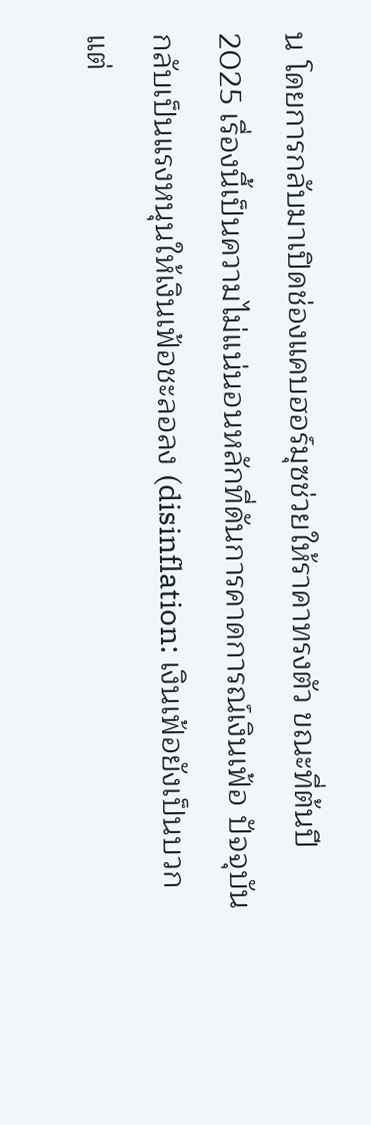น โดยการกลับมาเปิดช่องแคบฮอร์มุซช่วยให้ราคาทรงตัว ขณะที่ต้นปี 2025 เรื่องนี้เป็นความไม่แน่นอนหลักที่ดันการคาดการณ์เงินเฟ้อ ปัจจุบันกลับเป็นแรงหนุนให้เงินเฟ้อชะลอลง (disinflation: เงินเฟ้อยังเป็นบวกแต่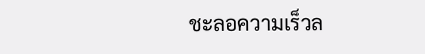ชะลอความเร็วล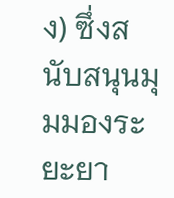ง) ซึ่งสนับสนุนมุมมองระยะยา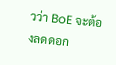วว่า BoE จะต้องลดดอก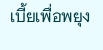เบี้ยเพื่อพยุง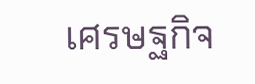เศรษฐกิจ